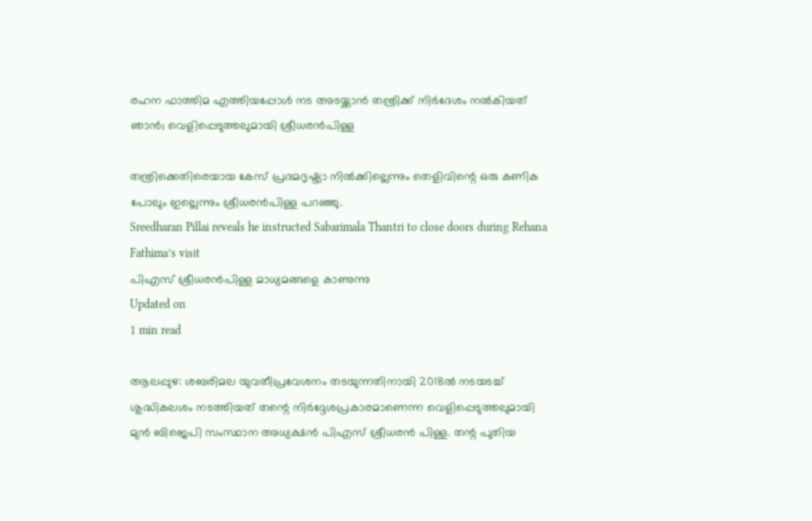രഹന ഫാത്തിമ എത്തിയപ്പോള്‍ നട അടയ്ക്കാന്‍ തന്ത്രിക്ക് നിര്‍ദേശം നല്‍കിയത് ഞാന്‍; വെളിപ്പെടുത്തലുമായി ശ്രീധരന്‍പിള്ള

തന്ത്രിക്കെതിരെയായ കേസ് പ്രദമദൃഷ്ട്യാ നില്‍ക്കില്ലെന്നും തെളിവിന്റെ ഒരു കണിക പോലും ഇല്ലെന്നും ശ്രീധരന്‍പിള്ള പറഞ്ഞു.
Sreedharan Pillai reveals he instructed Sabarimala Thantri to close doors during Rehana Fathima’s visit
പിഎസ് ശ്രീധരന്‍പിള്ള മാധ്യമങ്ങളെ കാണുന്നു
Updated on
1 min read

ആലപ്പുഴ: ശബരിമല യുവതീപ്രവേശനം തടയുന്നതിനായി 2018ല്‍ നടയടച്ച് ശുദ്ധികലശം നടത്തിയത് തന്റെ നിര്‍ദ്ദേശപ്രകാരമാണെന്ന വെളിപ്പെടുത്തലുമായി മുന്‍ ബിജെപി സംസ്ഥാന അധ്യക്ഷന്‍ പിഎസ് ശ്രീധരന്‍ പിള്ള. തന്റ പുതിയ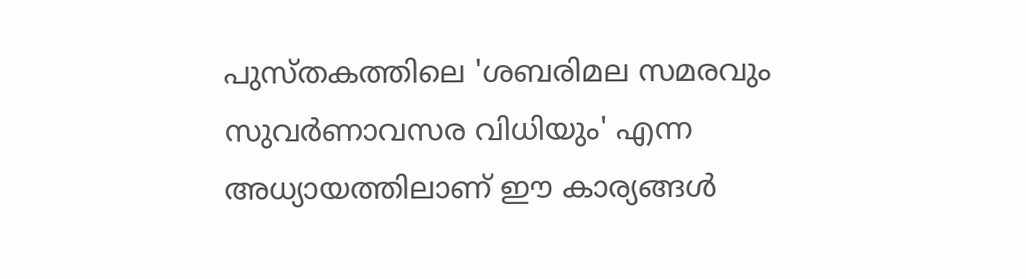പുസ്തകത്തിലെ 'ശബരിമല സമരവും സുവര്‍ണാവസര വിധിയും' എന്ന അധ്യായത്തിലാണ് ഈ കാര്യങ്ങള്‍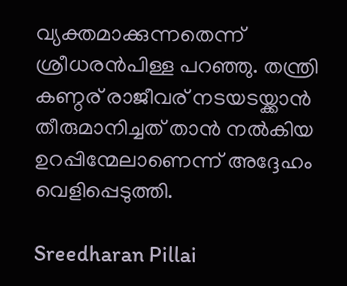വ്യക്തമാക്കുന്നതെന്ന് ശ്രീധരന്‍പിള്ള പറഞ്ഞു. തന്ത്രി കണ്ഠര് രാജീവര് നടയടയ്ക്കാന്‍ തീരുമാനിച്ചത് താന്‍ നല്‍കിയ ഉറപ്പിന്മേലാണെന്ന് അദ്ദേഹം വെളിപ്പെടുത്തി.

Sreedharan Pillai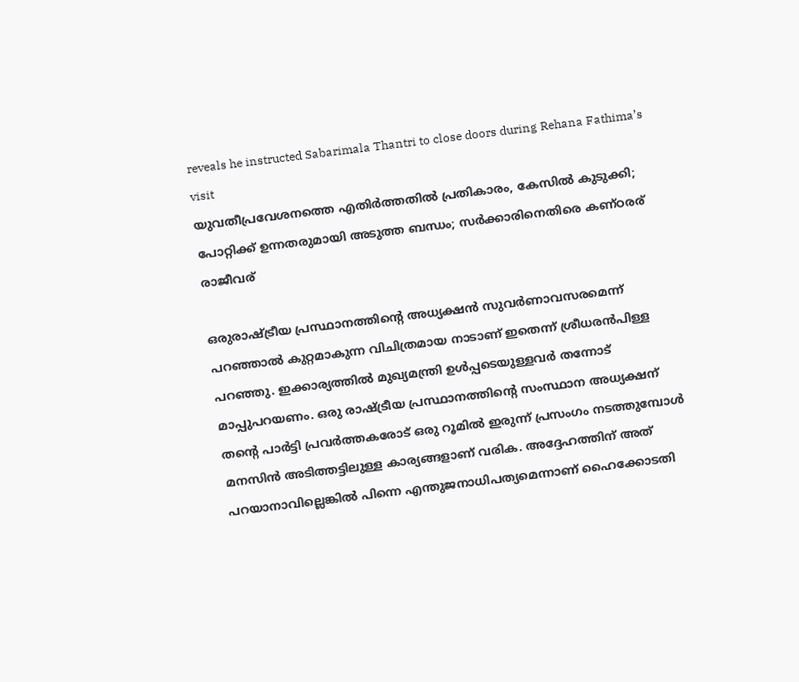reveals he instructed Sabarimala Thantri to close doors during Rehana Fathima’s visit
യുവതീപ്രവേശനത്തെ എതിര്‍ത്തതില്‍ പ്രതികാരം, കേസില്‍ കുടുക്കി; പോറ്റിക്ക് ഉന്നതരുമായി അടുത്ത ബന്ധം; സര്‍ക്കാരിനെതിരെ കണ്ഠരര് രാജീവര്

ഒരുരാഷ്ട്രീയ പ്രസ്ഥാനത്തിന്റെ അധ്യക്ഷന്‍ സുവര്‍ണാവസരമെന്ന് പറഞ്ഞാല്‍ കുറ്റമാകുന്ന വിചിത്രമായ നാടാണ് ഇതെന്ന് ശ്രീധരന്‍പിള്ള പറഞ്ഞു. ഇക്കാര്യത്തില്‍ മുഖ്യമന്ത്രി ഉള്‍പ്പടെയുള്ളവര്‍ തന്നോട് മാപ്പുപറയണം. ഒരു രാഷ്ട്രീയ പ്രസ്ഥാനത്തിന്റെ സംസ്ഥാന അധ്യക്ഷന് തന്റെ പാര്‍ട്ടി പ്രവര്‍ത്തകരോട് ഒരു റൂമില്‍ ഇരുന്ന് പ്രസംഗം നടത്തുമ്പോള്‍ മനസിന്‍ അടിത്തട്ടിലുള്ള കാര്യങ്ങളാണ് വരിക. അദ്ദേഹത്തിന് അത് പറയാനാവില്ലെങ്കില്‍ പിന്നെ എന്തുജനാധിപത്യമെന്നാണ് ഹൈക്കോടതി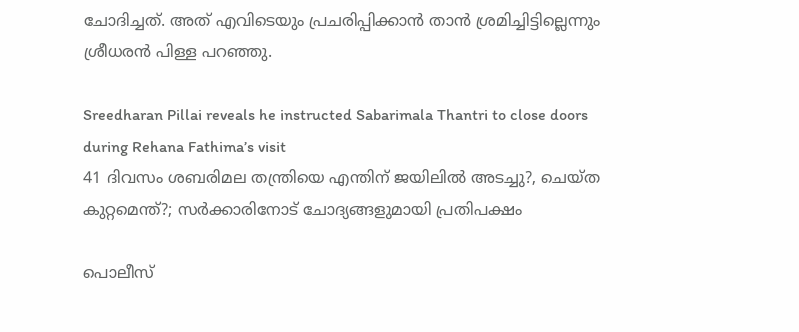ചോദിച്ചത്. അത് എവിടെയും പ്രചരിപ്പിക്കാന്‍ താന്‍ ശ്രമിച്ചിട്ടില്ലെന്നും ശ്രീധരന്‍ പിള്ള പറഞ്ഞു.

Sreedharan Pillai reveals he instructed Sabarimala Thantri to close doors during Rehana Fathima’s visit
41 ദിവസം ശബരിമല തന്ത്രിയെ എന്തിന് ജയിലില്‍ അടച്ചു?, ചെയ്ത കുറ്റമെന്ത്?; സര്‍ക്കാരിനോട് ചോദ്യങ്ങളുമായി പ്രതിപക്ഷം

പൊലീസ്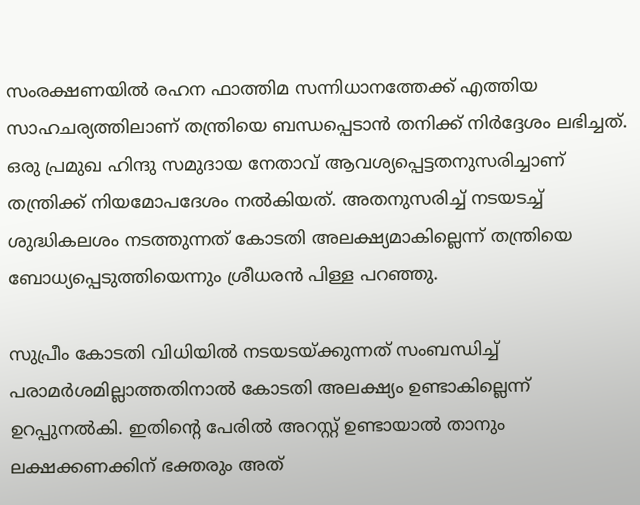സംരക്ഷണയില്‍ രഹന ഫാത്തിമ സന്നിധാനത്തേക്ക് എത്തിയ സാഹചര്യത്തിലാണ് തന്ത്രിയെ ബന്ധപ്പെടാന്‍ തനിക്ക് നിര്‍ദ്ദേശം ലഭിച്ചത്. ഒരു പ്രമുഖ ഹിന്ദു സമുദായ നേതാവ് ആവശ്യപ്പെട്ടതനുസരിച്ചാണ് തന്ത്രിക്ക് നിയമോപദേശം നല്‍കിയത്. അതനുസരിച്ച് നടയടച്ച് ശുദ്ധികലശം നടത്തുന്നത് കോടതി അലക്ഷ്യമാകില്ലെന്ന് തന്ത്രിയെ ബോധ്യപ്പെടുത്തിയെന്നും ശ്രീധരന്‍ പിള്ള പറഞ്ഞു.

സുപ്രീം കോടതി വിധിയില്‍ നടയടയ്ക്കുന്നത് സംബന്ധിച്ച് പരാമര്‍ശമില്ലാത്തതിനാല്‍ കോടതി അലക്ഷ്യം ഉണ്ടാകില്ലെന്ന് ഉറപ്പുനല്‍കി. ഇതിന്റെ പേരില്‍ അറസ്റ്റ് ഉണ്ടായാല്‍ താനും ലക്ഷക്കണക്കിന് ഭക്തരും അത്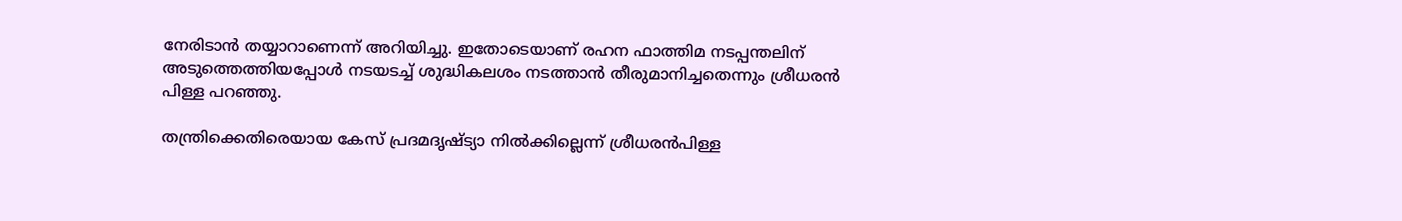നേരിടാന്‍ തയ്യാറാണെന്ന് അറിയിച്ചു. ഇതോടെയാണ് രഹന ഫാത്തിമ നടപ്പന്തലിന് അടുത്തെത്തിയപ്പോള്‍ നടയടച്ച് ശുദ്ധികലശം നടത്താന്‍ തീരുമാനിച്ചതെന്നും ശ്രീധരന്‍ പിള്ള പറഞ്ഞു.

തന്ത്രിക്കെതിരെയായ കേസ് പ്രദമദൃഷ്ട്യാ നില്‍ക്കില്ലെന്ന് ശ്രീധരന്‍പിള്ള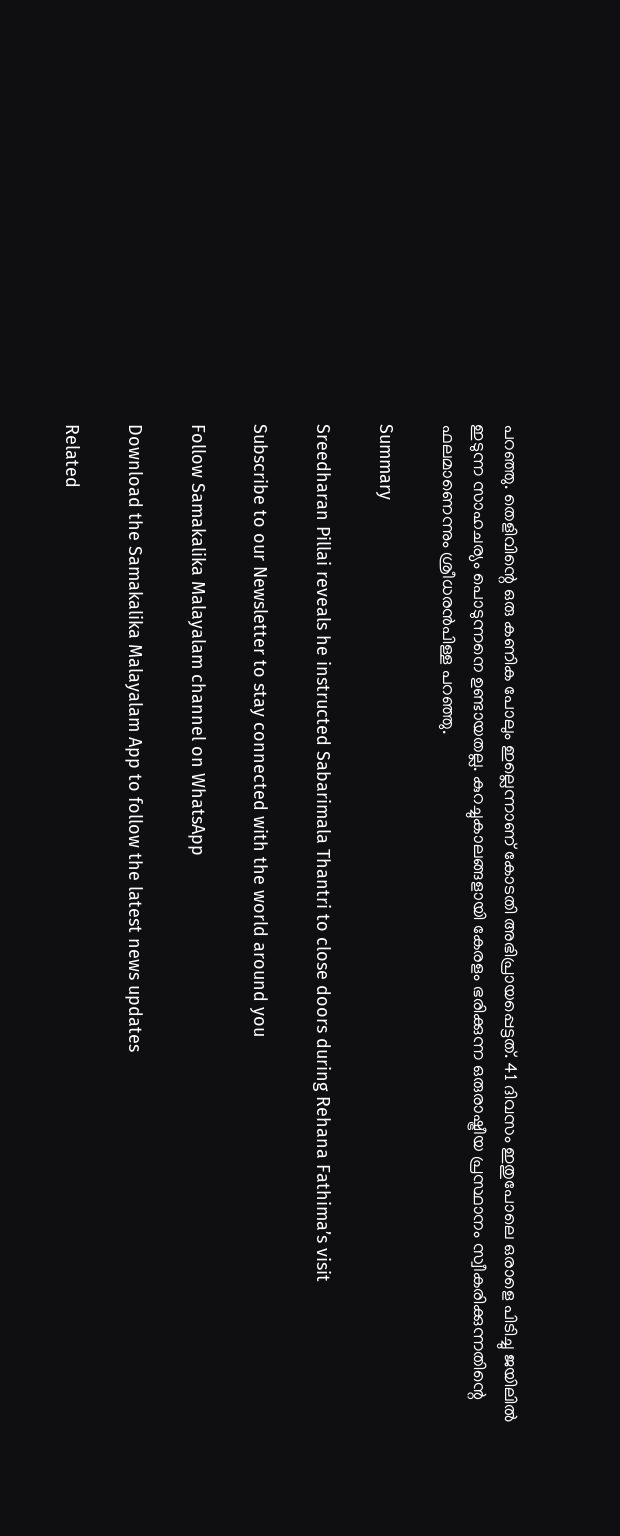പറഞ്ഞു. തെളിവിന്റെ ഒരു കണിക പോലും ഇല്ലെന്നാണ് കോടതി അഭിപ്രായപ്പെട്ടത്. 41 ദിവസം ഇതുപോലെ ഒരാളെ പിടിച്ചു ജയിലില്‍ ഇടുന്ന സാഹചര്യം പൊടുന്നനെ ഉണ്ടായതല്ല. കുറച്ചുകാലങ്ങളായി കേരളം ഭരിക്കുന്ന ഒരുരാഷ്ട്രീയ പ്രസ്ഥാനം സ്വീകരിക്കുന്നതിന്റെ ഫലമാണെന്നും ശ്രീധരന്‍പിള്ള പറഞ്ഞു.

Summary

Sreedharan Pillai reveals he instructed Sabarimala Thantri to close doors during Rehana Fathima’s visit

Subscribe to our Newsletter to stay connected with the world around you

Follow Samakalika Malayalam channel on WhatsApp

Download the Samakalika Malayalam App to follow the latest news updates

Related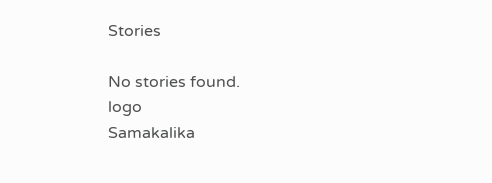Stories

No stories found.
logo
Samakalika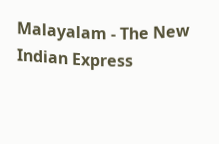Malayalam - The New Indian Express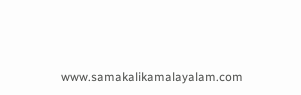www.samakalikamalayalam.com